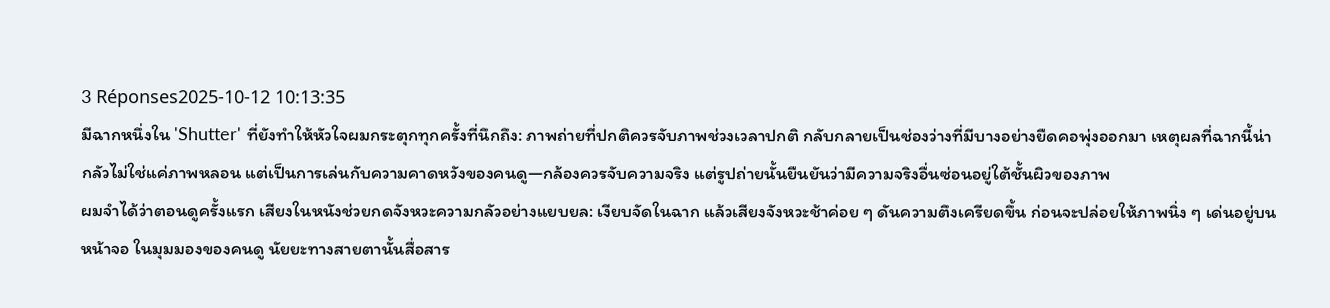3 Réponses2025-10-12 10:13:35
มีฉากหนึ่งใน 'Shutter' ที่ยังทำให้หัวใจผมกระตุกทุกครั้งที่นึกถึง: ภาพถ่ายที่ปกติควรจับภาพช่วงเวลาปกติ กลับกลายเป็นช่องว่างที่มีบางอย่างยืดคอพุ่งออกมา เหตุผลที่ฉากนี้น่ากลัวไม่ใช่แค่ภาพหลอน แต่เป็นการเล่นกับความคาดหวังของคนดู—กล้องควรจับความจริง แต่รูปถ่ายนั้นยืนยันว่ามีความจริงอื่นซ่อนอยู่ใต้ชั้นผิวของภาพ
ผมจำได้ว่าตอนดูครั้งแรก เสียงในหนังช่วยกดจังหวะความกลัวอย่างแยบยล: เงียบจัดในฉาก แล้วเสียงจังหวะช้าค่อย ๆ ดันความตึงเครียดขึ้น ก่อนจะปล่อยให้ภาพนิ่ง ๆ เด่นอยู่บนหน้าจอ ในมุมมองของคนดู นัยยะทางสายตานั้นสื่อสาร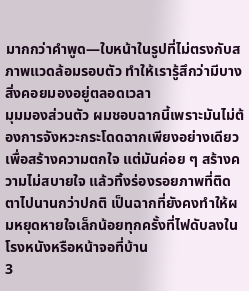มากกว่าคำพูด—ใบหน้าในรูปที่ไม่ตรงกับสภาพแวดล้อมรอบตัว ทำให้เรารู้สึกว่ามีบางสิ่งคอยมองอยู่ตลอดเวลา
มุมมองส่วนตัว ผมชอบฉากนี้เพราะมันไม่ต้องการจังหวะกระโดดฉากเพียงอย่างเดียวเพื่อสร้างความตกใจ แต่มันค่อย ๆ สร้างความไม่สบายใจ แล้วทิ้งร่องรอยภาพที่ติดตาไปนานกว่าปกติ เป็นฉากที่ยังคงทำให้ผมหยุดหายใจเล็กน้อยทุกครั้งที่ไฟดับลงในโรงหนังหรือหน้าจอที่บ้าน
3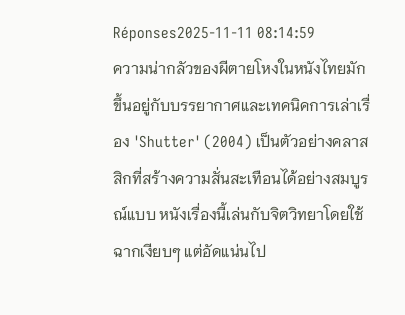Réponses2025-11-11 08:14:59
ความน่ากลัวของผีตายโหงในหนังไทยมักขึ้นอยู่กับบรรยากาศและเทคนิคการเล่าเรื่อง 'Shutter' (2004) เป็นตัวอย่างคลาสสิกที่สร้างความสั่นสะเทือนได้อย่างสมบูรณ์แบบ หนังเรื่องนี้เล่นกับจิตวิทยาโดยใช้ฉากเงียบๆ แต่อัดแน่นไป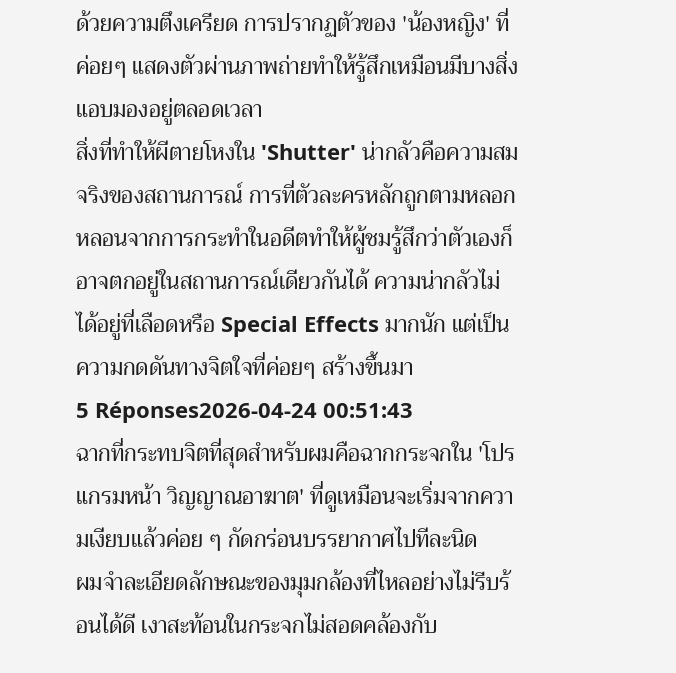ด้วยความตึงเครียด การปรากฏตัวของ 'น้องหญิง' ที่ค่อยๆ แสดงตัวผ่านภาพถ่ายทำให้รู้สึกเหมือนมีบางสิ่งแอบมองอยู่ตลอดเวลา
สิ่งที่ทำให้ผีตายโหงใน 'Shutter' น่ากลัวคือความสมจริงของสถานการณ์ การที่ตัวละครหลักถูกตามหลอกหลอนจากการกระทำในอดีตทำให้ผู้ชมรู้สึกว่าตัวเองก็อาจตกอยู่ในสถานการณ์เดียวกันได้ ความน่ากลัวไม่ได้อยู่ที่เลือดหรือ Special Effects มากนัก แต่เป็นความกดดันทางจิตใจที่ค่อยๆ สร้างขึ้นมา
5 Réponses2026-04-24 00:51:43
ฉากที่กระทบจิตที่สุดสำหรับผมคือฉากกระจกใน 'โปรแกรมหน้า วิญญาณอาฆาต' ที่ดูเหมือนจะเริ่มจากความเงียบแล้วค่อย ๆ กัดกร่อนบรรยากาศไปทีละนิด
ผมจำละเอียดลักษณะของมุมกล้องที่ไหลอย่างไม่รีบร้อนได้ดี เงาสะท้อนในกระจกไม่สอดคล้องกับ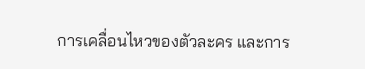การเคลื่อนไหวของตัวละคร และการ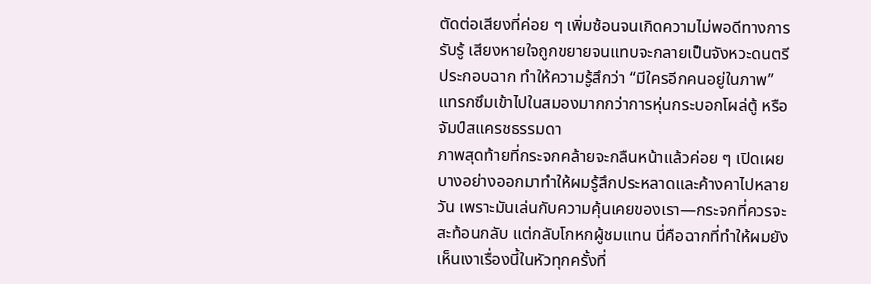ตัดต่อเสียงที่ค่อย ๆ เพิ่มซ้อนจนเกิดความไม่พอดีทางการรับรู้ เสียงหายใจถูกขยายจนแทบจะกลายเป็นจังหวะดนตรีประกอบฉาก ทำให้ความรู้สึกว่า “มีใครอีกคนอยู่ในภาพ” แทรกซึมเข้าไปในสมองมากกว่าการหุ่นกระบอกโผล่ตู้ หรือจัมป์สแครชธรรมดา
ภาพสุดท้ายที่กระจกคล้ายจะกลืนหน้าแล้วค่อย ๆ เปิดเผยบางอย่างออกมาทำให้ผมรู้สึกประหลาดและค้างคาไปหลายวัน เพราะมันเล่นกับความคุ้นเคยของเรา—กระจกที่ควรจะสะท้อนกลับ แต่กลับโกหกผู้ชมแทน นี่คือฉากที่ทำให้ผมยังเห็นเงาเรื่องนี้ในหัวทุกครั้งที่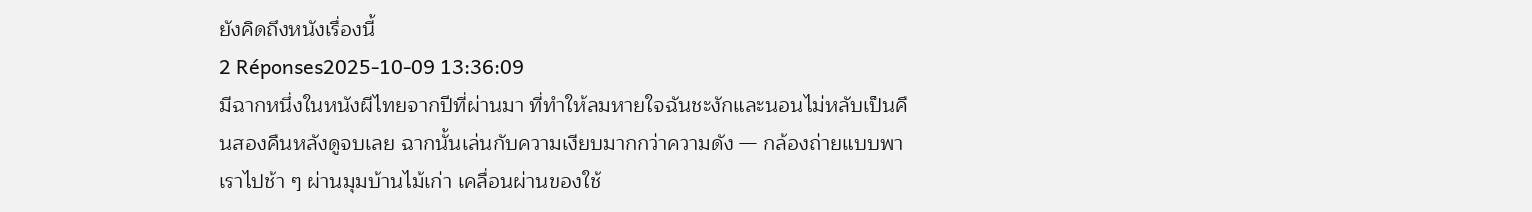ยังคิดถึงหนังเรื่องนี้
2 Réponses2025-10-09 13:36:09
มีฉากหนึ่งในหนังผีไทยจากปีที่ผ่านมา ที่ทำให้ลมหายใจฉันชะงักและนอนไม่หลับเป็นคืนสองคืนหลังดูจบเลย ฉากนั้นเล่นกับความเงียบมากกว่าความดัง — กล้องถ่ายแบบพาเราไปช้า ๆ ผ่านมุมบ้านไม้เก่า เคลื่อนผ่านของใช้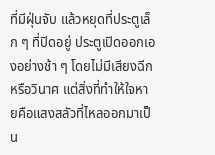ที่มีฝุ่นจับ แล้วหยุดที่ประตูเล็ก ๆ ที่ปิดอยู่ ประตูเปิดออกเองอย่างช้า ๆ โดยไม่มีเสียงฉีกหรือวินาศ แต่สิ่งที่ทำให้ใจหายคือแสงสลัวที่ไหลออกมาเป็น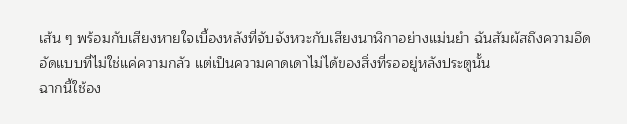เส้น ๆ พร้อมกับเสียงหายใจเบื้องหลังที่จับจังหวะกับเสียงนาฬิกาอย่างแม่นยำ ฉันสัมผัสถึงความอึดอัดแบบที่ไม่ใช่แค่ความกลัว แต่เป็นความคาดเดาไม่ได้ของสิ่งที่รออยู่หลังประตูนั้น
ฉากนี้ใช้อง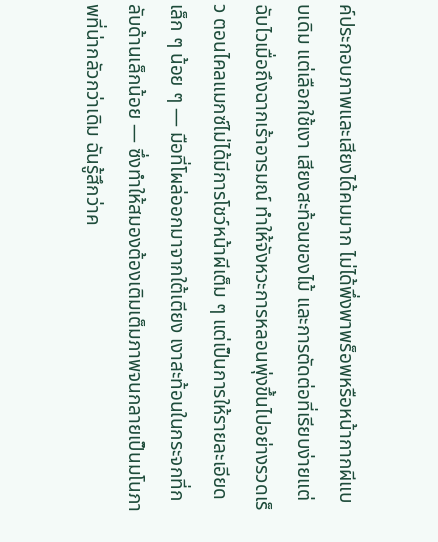ค์ประกอบภาพและเสียงได้คมมาก ไม่ได้พึ่งพาพร็อพหรือหน้ากากผีแบบเดิม แต่เลือกใช้เงา เสียงสะท้อนของไม้ และการตัดต่อที่เรียบง่ายแต่ฉับไวเมื่อถึงฉากเร้าอารมณ์ ทำให้จังหวะการหลอนพุ่งขึ้นไปอย่างรวดเร็ว ตอนไคลแมกซ์ไม่ได้มีการโชว์หน้าผีเต็ม ๆ แต่เป็นการให้รายละเอียดเล็ก ๆ น้อย ๆ — มือที่โผล่ออกมาจากใต้เตียง เงาสะท้อนในกระจกที่กลับด้านเล็กน้อย — ซึ่งทำให้สมองต้องเติมเต็มภาพจนกลายเป็นมโนภาพที่น่ากลัวกว่าเดิม ฉันรู้สึกว่าค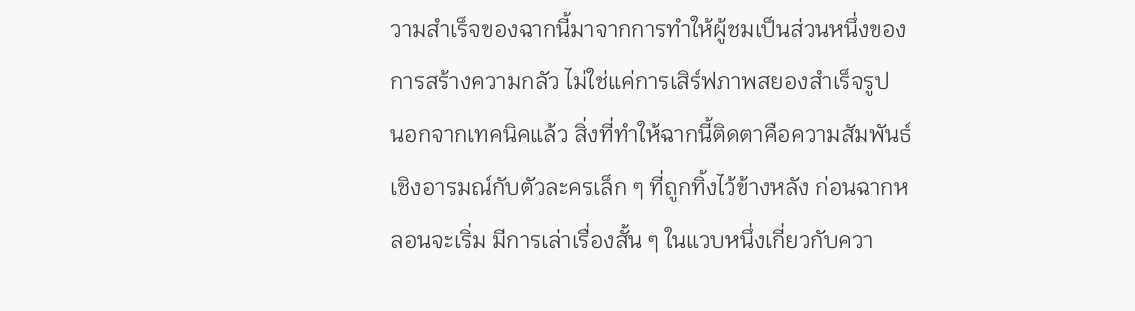วามสำเร็จของฉากนี้มาจากการทำให้ผู้ชมเป็นส่วนหนึ่งของการสร้างความกลัว ไม่ใช่แค่การเสิร์ฟภาพสยองสำเร็จรูป
นอกจากเทคนิคแล้ว สิ่งที่ทำให้ฉากนี้ติดตาคือความสัมพันธ์เชิงอารมณ์กับตัวละครเล็ก ๆ ที่ถูกทิ้งไว้ข้างหลัง ก่อนฉากหลอนจะเริ่ม มีการเล่าเรื่องสั้น ๆ ในแวบหนึ่งเกี่ยวกับควา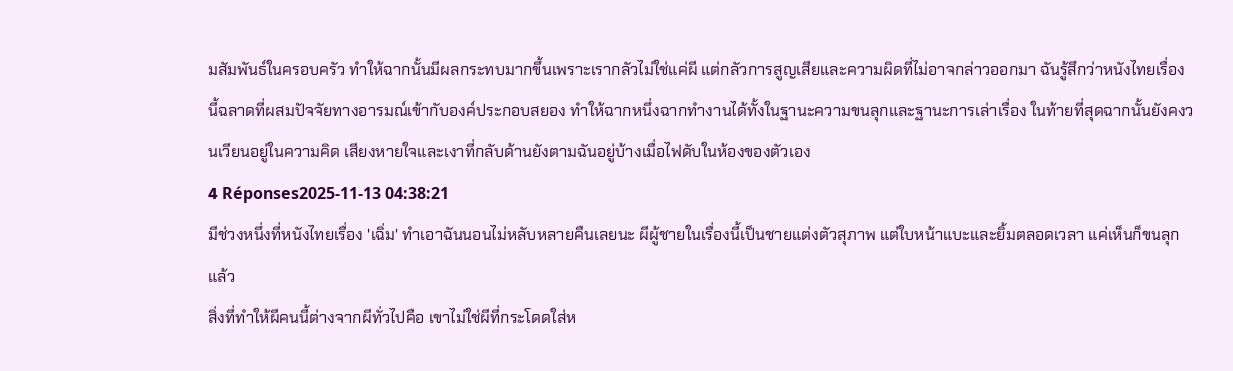มสัมพันธ์ในครอบครัว ทำให้ฉากนั้นมีผลกระทบมากขึ้นเพราะเรากลัวไม่ใช่แค่ผี แต่กลัวการสูญเสียและความผิดที่ไม่อาจกล่าวออกมา ฉันรู้สึกว่าหนังไทยเรื่องนี้ฉลาดที่ผสมปัจจัยทางอารมณ์เข้ากับองค์ประกอบสยอง ทำให้ฉากหนึ่งฉากทำงานได้ทั้งในฐานะความขนลุกและฐานะการเล่าเรื่อง ในท้ายที่สุดฉากนั้นยังคงวนเวียนอยู่ในความคิด เสียงหายใจและเงาที่กลับด้านยังตามฉันอยู่บ้างเมื่อไฟดับในห้องของตัวเอง
4 Réponses2025-11-13 04:38:21
มีช่วงหนึ่งที่หนังไทยเรื่อง 'เฉิ่ม' ทำเอาฉันนอนไม่หลับหลายคืนเลยนะ ผีผู้ชายในเรื่องนี้เป็นชายแต่งตัวสุภาพ แต่ใบหน้าแบะและยิ้มตลอดเวลา แค่เห็นก็ขนลุกแล้ว
สิ่งที่ทำให้ผีคนนี้ต่างจากผีทั่วไปคือ เขาไม่ใช่ผีที่กระโดดใส่ห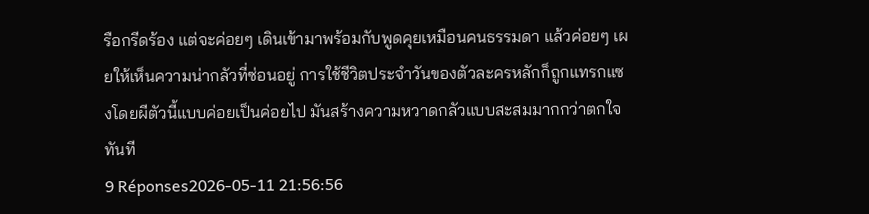รือกรีดร้อง แต่จะค่อยๆ เดินเข้ามาพร้อมกับพูดคุยเหมือนคนธรรมดา แล้วค่อยๆ เผยให้เห็นความน่ากลัวที่ซ่อนอยู่ การใช้ชีวิตประจำวันของตัวละครหลักก็ถูกแทรกแซงโดยผีตัวนี้แบบค่อยเป็นค่อยไป มันสร้างความหวาดกลัวแบบสะสมมากกว่าตกใจทันที
9 Réponses2026-05-11 21:56:56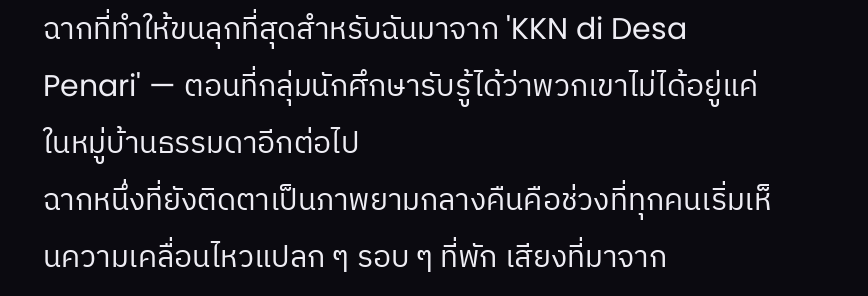ฉากที่ทำให้ขนลุกที่สุดสำหรับฉันมาจาก 'KKN di Desa Penari' — ตอนที่กลุ่มนักศึกษารับรู้ได้ว่าพวกเขาไม่ได้อยู่แค่ในหมู่บ้านธรรมดาอีกต่อไป
ฉากหนึ่งที่ยังติดตาเป็นภาพยามกลางคืนคือช่วงที่ทุกคนเริ่มเห็นความเคลื่อนไหวแปลก ๆ รอบ ๆ ที่พัก เสียงที่มาจาก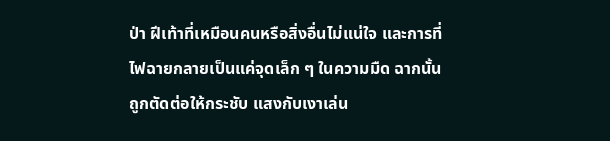ป่า ฝีเท้าที่เหมือนคนหรือสิ่งอื่นไม่แน่ใจ และการที่ไฟฉายกลายเป็นแค่จุดเล็ก ๆ ในความมืด ฉากนั้นถูกตัดต่อให้กระชับ แสงกับเงาเล่น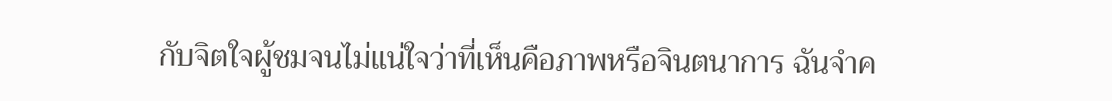กับจิตใจผู้ชมจนไม่แน่ใจว่าที่เห็นคือภาพหรือจินตนาการ ฉันจำค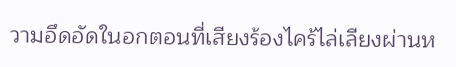วามอึดอัดในอกตอนที่เสียงร้องไคร้ไล่เลียงผ่านห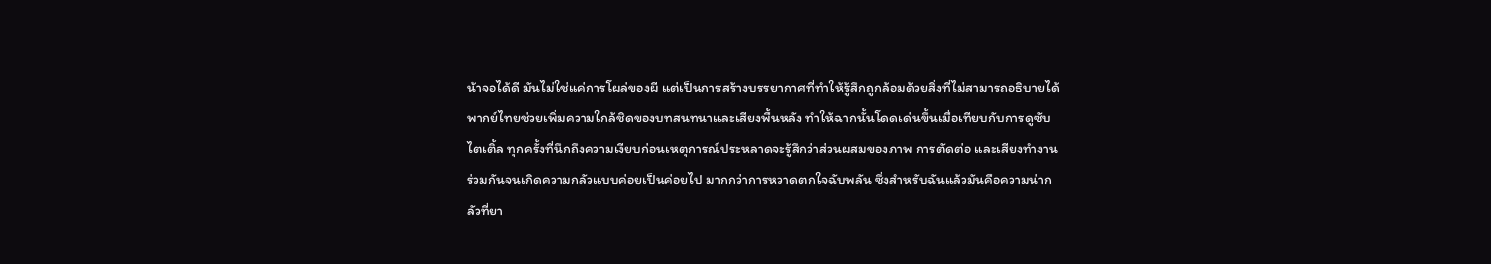น้าจอได้ดี มันไม่ใช่แค่การโผล่ของผี แต่เป็นการสร้างบรรยากาศที่ทำให้รู้สึกถูกล้อมด้วยสิ่งที่ไม่สามารถอธิบายได้
พากย์ไทยช่วยเพิ่มความใกล้ชิดของบทสนทนาและเสียงพื้นหลัง ทำให้ฉากนั้นโดดเด่นขึ้นเมื่อเทียบกับการดูซับไตเติ้ล ทุกครั้งที่นึกถึงความเงียบก่อนเหตุการณ์ประหลาดจะรู้สึกว่าส่วนผสมของภาพ การตัดต่อ และเสียงทำงานร่วมกันจนเกิดความกลัวแบบค่อยเป็นค่อยไป มากกว่าการหวาดตกใจฉับพลัน ซึ่งสำหรับฉันแล้วมันคือความน่ากลัวที่ยา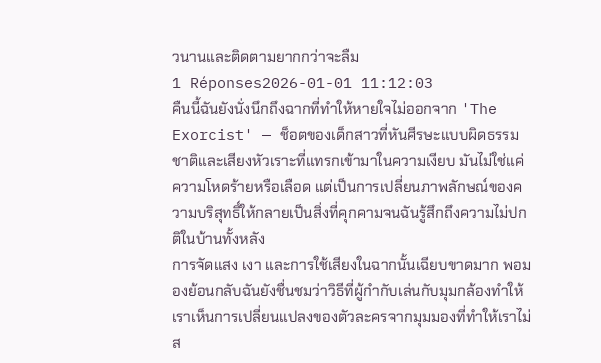วนานและติดตามยากกว่าจะลืม
1 Réponses2026-01-01 11:12:03
คืนนี้ฉันยังนั่งนึกถึงฉากที่ทำให้หายใจไม่ออกจาก 'The Exorcist' — ช็อตของเด็กสาวที่หันศีรษะแบบผิดธรรมชาติและเสียงหัวเราะที่แทรกเข้ามาในความเงียบ มันไม่ใช่แค่ความโหดร้ายหรือเลือด แต่เป็นการเปลี่ยนภาพลักษณ์ของความบริสุทธิ์ให้กลายเป็นสิ่งที่คุกคามจนฉันรู้สึกถึงความไม่ปกติในบ้านทั้งหลัง
การจัดแสง เงา และการใช้เสียงในฉากนั้นเฉียบขาดมาก พอมองย้อนกลับฉันยังชื่นชมว่าวิธีที่ผู้กำกับเล่นกับมุมกล้องทำให้เราเห็นการเปลี่ยนแปลงของตัวละครจากมุมมองที่ทำให้เราไม่ส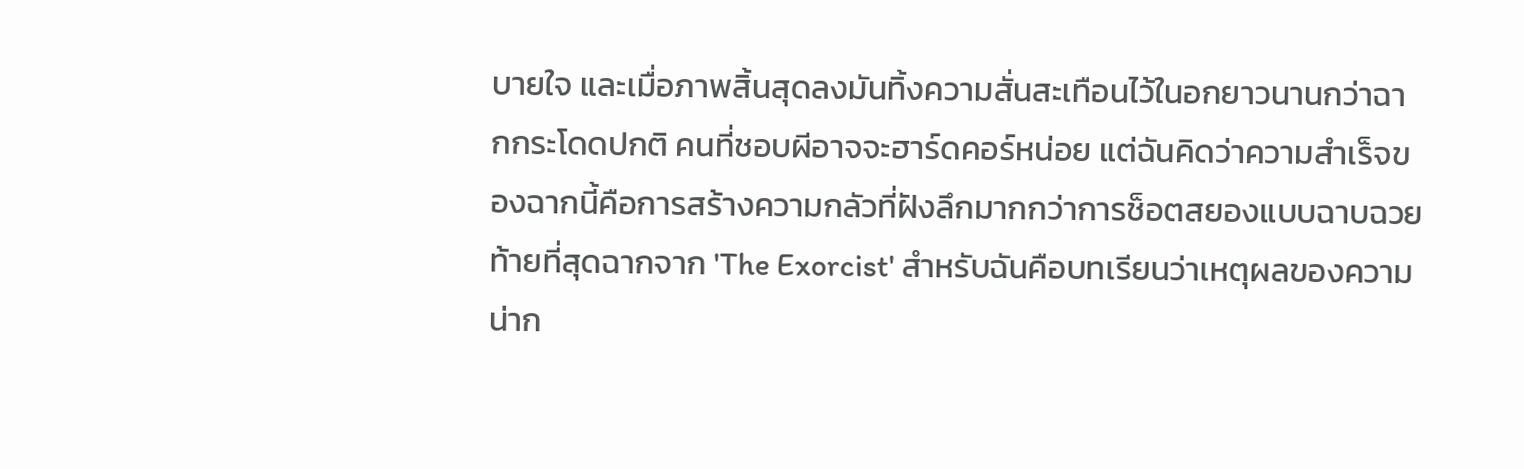บายใจ และเมื่อภาพสิ้นสุดลงมันทิ้งความสั่นสะเทือนไว้ในอกยาวนานกว่าฉากกระโดดปกติ คนที่ชอบผีอาจจะฮาร์ดคอร์หน่อย แต่ฉันคิดว่าความสำเร็จของฉากนี้คือการสร้างความกลัวที่ฝังลึกมากกว่าการช็อตสยองแบบฉาบฉวย
ท้ายที่สุดฉากจาก 'The Exorcist' สำหรับฉันคือบทเรียนว่าเหตุผลของความน่าก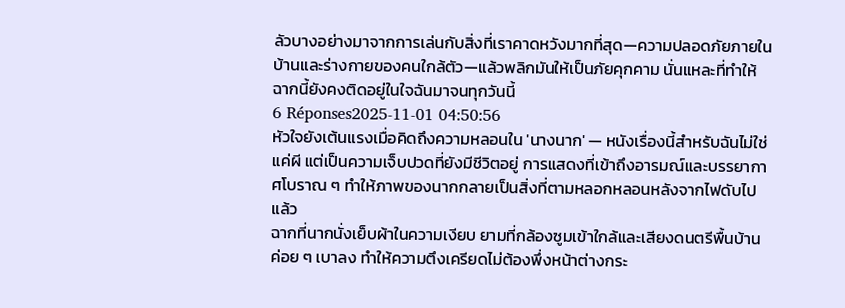ลัวบางอย่างมาจากการเล่นกับสิ่งที่เราคาดหวังมากที่สุด—ความปลอดภัยภายในบ้านและร่างกายของคนใกล้ตัว—แล้วพลิกมันให้เป็นภัยคุกคาม นั่นแหละที่ทำให้ฉากนี้ยังคงติดอยู่ในใจฉันมาจนทุกวันนี้
6 Réponses2025-11-01 04:50:56
หัวใจยังเต้นแรงเมื่อคิดถึงความหลอนใน 'นางนาก' — หนังเรื่องนี้สำหรับฉันไม่ใช่แค่ผี แต่เป็นความเจ็บปวดที่ยังมีชีวิตอยู่ การแสดงที่เข้าถึงอารมณ์และบรรยากาศโบราณ ๆ ทำให้ภาพของนากกลายเป็นสิ่งที่ตามหลอกหลอนหลังจากไฟดับไปแล้ว
ฉากที่นากนั่งเย็บผ้าในความเงียบ ยามที่กล้องซูมเข้าใกล้และเสียงดนตรีพื้นบ้านค่อย ๆ เบาลง ทำให้ความตึงเครียดไม่ต้องพึ่งหน้าต่างกระ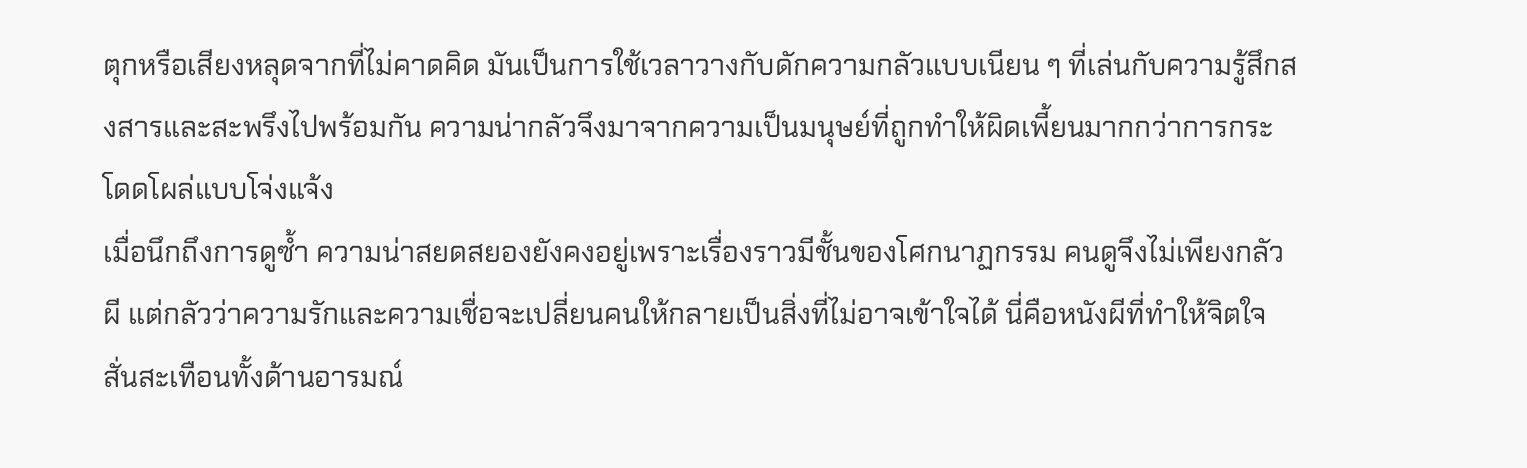ตุกหรือเสียงหลุดจากที่ไม่คาดคิด มันเป็นการใช้เวลาวางกับดักความกลัวแบบเนียน ๆ ที่เล่นกับความรู้สึกสงสารและสะพรึงไปพร้อมกัน ความน่ากลัวจึงมาจากความเป็นมนุษย์ที่ถูกทำให้ผิดเพี้ยนมากกว่าการกระโดดโผล่แบบโจ่งแจ้ง
เมื่อนึกถึงการดูซ้ำ ความน่าสยดสยองยังคงอยู่เพราะเรื่องราวมีชั้นของโศกนาฏกรรม คนดูจึงไม่เพียงกลัวผี แต่กลัวว่าความรักและความเชื่อจะเปลี่ยนคนให้กลายเป็นสิ่งที่ไม่อาจเข้าใจได้ นี่คือหนังผีที่ทำให้จิตใจสั่นสะเทือนทั้งด้านอารมณ์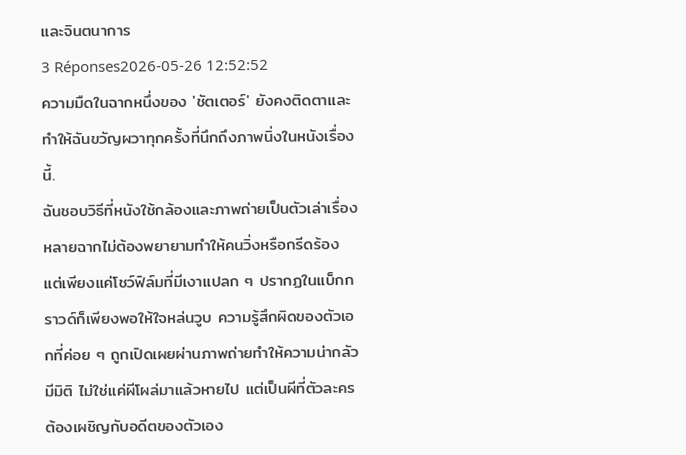และจินตนาการ
3 Réponses2026-05-26 12:52:52
ความมืดในฉากหนึ่งของ 'ชัตเตอร์' ยังคงติดตาและทำให้ฉันขวัญผวาทุกครั้งที่นึกถึงภาพนิ่งในหนังเรื่องนี้.
ฉันชอบวิธีที่หนังใช้กล้องและภาพถ่ายเป็นตัวเล่าเรื่อง หลายฉากไม่ต้องพยายามทำให้คนวิ่งหรือกรีดร้อง แต่เพียงแค่โชว์ฟิล์มที่มีเงาแปลก ๆ ปรากฏในแบ็กกราวด์ก็เพียงพอให้ใจหล่นวูบ ความรู้สึกผิดของตัวเอกที่ค่อย ๆ ถูกเปิดเผยผ่านภาพถ่ายทำให้ความน่ากลัวมีมิติ ไม่ใช่แค่ผีโผล่มาแล้วหายไป แต่เป็นผีที่ตัวละครต้องเผชิญกับอดีตของตัวเอง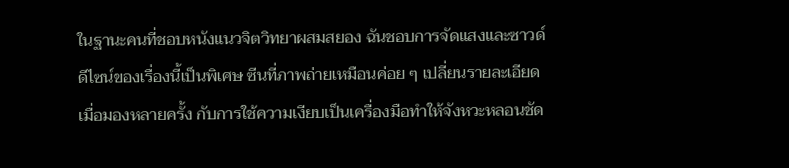ในฐานะคนที่ชอบหนังแนวจิตวิทยาผสมสยอง ฉันชอบการจัดแสงและซาวด์ดีไซน์ของเรื่องนี้เป็นพิเศษ ซีนที่ภาพถ่ายเหมือนค่อย ๆ เปลี่ยนรายละเอียดเมื่อมองหลายครั้ง กับการใช้ความเงียบเป็นเครื่องมือทำให้จังหวะหลอนชัด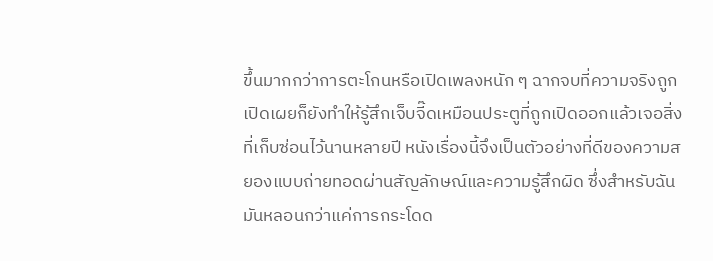ขึ้นมากกว่าการตะโกนหรือเปิดเพลงหนัก ๆ ฉากจบที่ความจริงถูกเปิดเผยก็ยังทำให้รู้สึกเจ็บจี๊ดเหมือนประตูที่ถูกเปิดออกแล้วเจอสิ่งที่เก็บซ่อนไว้นานหลายปี หนังเรื่องนี้จึงเป็นตัวอย่างที่ดีของความสยองแบบถ่ายทอดผ่านสัญลักษณ์และความรู้สึกผิด ซึ่งสำหรับฉันมันหลอนกว่าแค่การกระโดด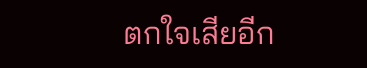ตกใจเสียอีก